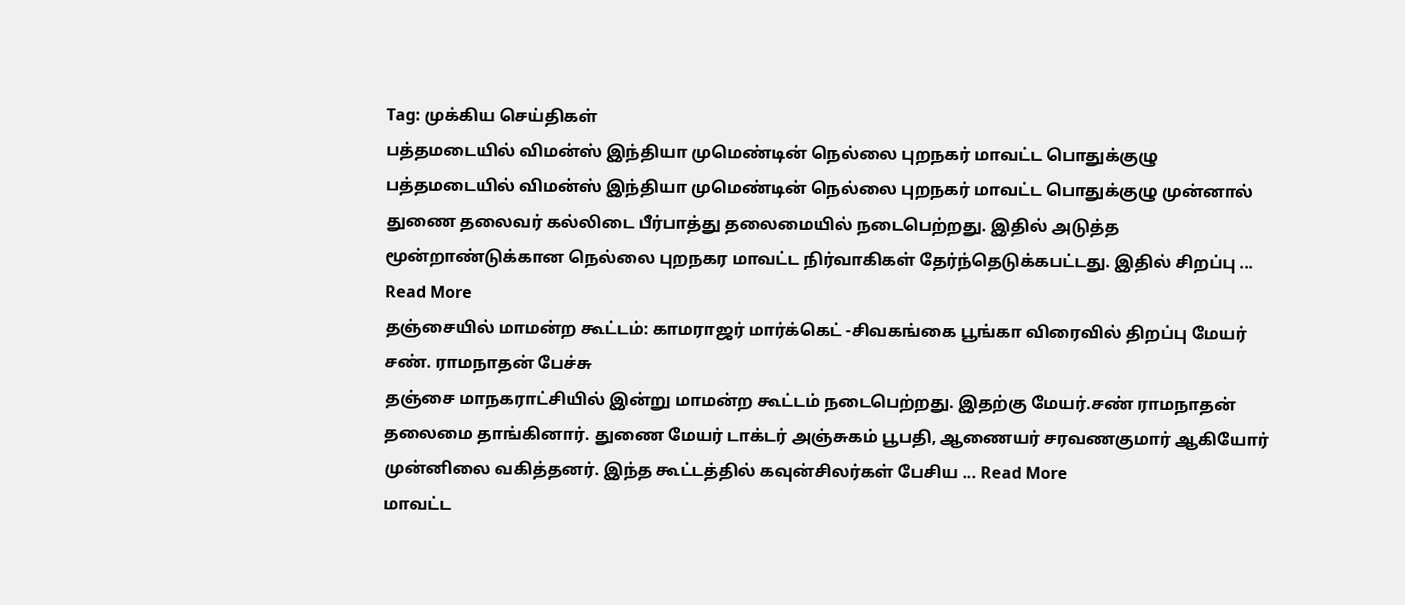Tag: முக்கிய செய்திகள்
பத்தமடையில் விமன்ஸ் இந்தியா முமெண்டின் நெல்லை புறநகர் மாவட்ட பொதுக்குழு
பத்தமடையில் விமன்ஸ் இந்தியா முமெண்டின் நெல்லை புறநகர் மாவட்ட பொதுக்குழு முன்னால் துணை தலைவர் கல்லிடை பீர்பாத்து தலைமையில் நடைபெற்றது. இதில் அடுத்த மூன்றாண்டுக்கான நெல்லை புறநகர மாவட்ட நிர்வாகிகள் தேர்ந்தெடுக்கபட்டது. இதில் சிறப்பு ... Read More
தஞ்சையில் மாமன்ற கூட்டம்: காமராஜர் மார்க்கெட் -சிவகங்கை பூங்கா விரைவில் திறப்பு மேயர் சண். ராமநாதன் பேச்சு
தஞ்சை மாநகராட்சியில் இன்று மாமன்ற கூட்டம் நடைபெற்றது. இதற்கு மேயர்.சண் ராமநாதன் தலைமை தாங்கினார். துணை மேயர் டாக்டர் அஞ்சுகம் பூபதி, ஆணையர் சரவணகுமார் ஆகியோர் முன்னிலை வகித்தனர். இந்த கூட்டத்தில் கவுன்சிலர்கள் பேசிய ... Read More
மாவட்ட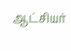ஆட்சியர்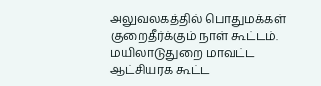அலுவலகத்தில் பொதுமக்கள் குறைதீர்க்கும் நாள் கூட்டம்.
மயிலாடுதுறை மாவட்ட ஆட்சியரக கூட்ட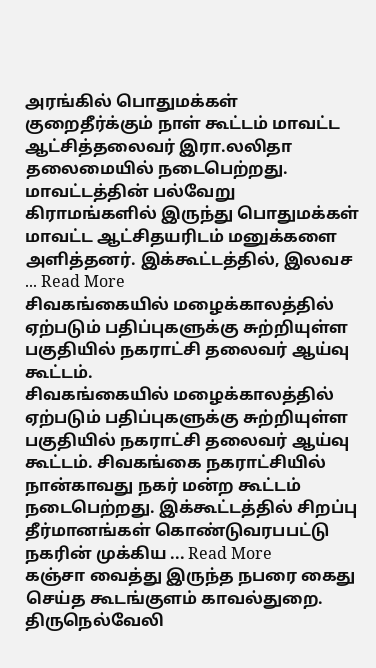அரங்கில் பொதுமக்கள் குறைதீர்க்கும் நாள் கூட்டம் மாவட்ட ஆட்சித்தலைவர் இரா.லலிதா தலைமையில் நடைபெற்றது. மாவட்டத்தின் பல்வேறு கிராமங்களில் இருந்து பொதுமக்கள் மாவட்ட ஆட்சிதயரிடம் மனுக்களை அளித்தனர். இக்கூட்டத்தில், இலவச ... Read More
சிவகங்கையில் மழைக்காலத்தில் ஏற்படும் பதிப்புகளுக்கு சுற்றியுள்ள பகுதியில் நகராட்சி தலைவர் ஆய்வு கூட்டம்.
சிவகங்கையில் மழைக்காலத்தில் ஏற்படும் பதிப்புகளுக்கு சுற்றியுள்ள பகுதியில் நகராட்சி தலைவர் ஆய்வு கூட்டம். சிவகங்கை நகராட்சியில் நான்காவது நகர் மன்ற கூட்டம் நடைபெற்றது. இக்கூட்டத்தில் சிறப்பு தீர்மானங்கள் கொண்டுவரபபட்டு நகரின் முக்கிய ... Read More
கஞ்சா வைத்து இருந்த நபரை கைது செய்த கூடங்குளம் காவல்துறை.
திருநெல்வேலி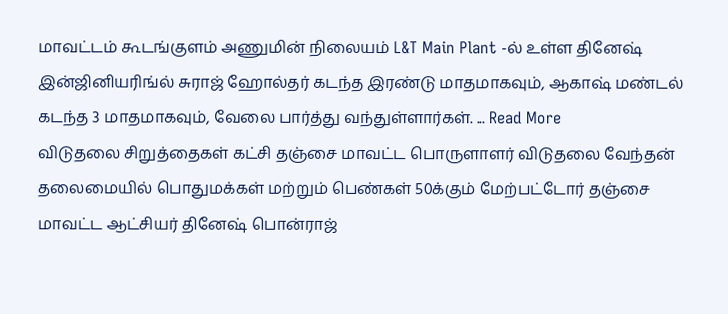மாவட்டம் கூடங்குளம் அணுமின் நிலையம் L&T Main Plant -ல் உள்ள தினேஷ் இன்ஜினியரிங்ல் சுராஜ் ஹோல்தர் கடந்த இரண்டு மாதமாகவும், ஆகாஷ் மண்டல் கடந்த 3 மாதமாகவும், வேலை பார்த்து வந்துள்ளார்கள். ... Read More
விடுதலை சிறுத்தைகள் கட்சி தஞ்சை மாவட்ட பொருளாளர் விடுதலை வேந்தன் தலைமையில் பொதுமக்கள் மற்றும் பெண்கள் 50க்கும் மேற்பட்டோர் தஞ்சை மாவட்ட ஆட்சியர் தினேஷ் பொன்ராஜ்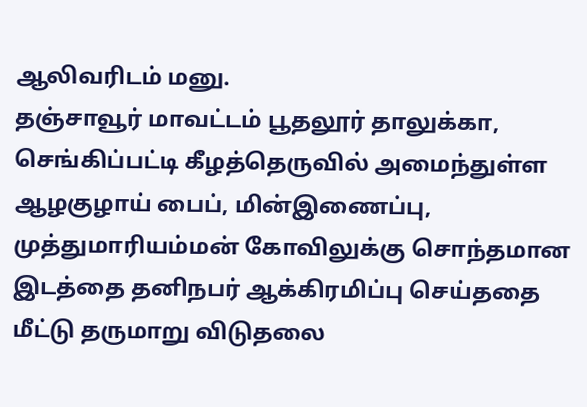ஆலிவரிடம் மனு.
தஞ்சாவூர் மாவட்டம் பூதலூர் தாலுக்கா, செங்கிப்பட்டி கீழத்தெருவில் அமைந்துள்ள ஆழகுழாய் பைப், மின்இணைப்பு, முத்துமாரியம்மன் கோவிலுக்கு சொந்தமான இடத்தை தனிநபர் ஆக்கிரமிப்பு செய்ததை மீட்டு தருமாறு விடுதலை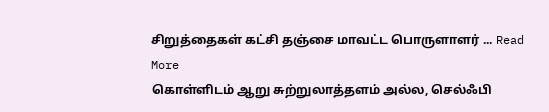சிறுத்தைகள் கட்சி தஞ்சை மாவட்ட பொருளாளர் ... Read More
கொள்ளிடம் ஆறு சுற்றுலாத்தளம் அல்ல, செல்ஃபி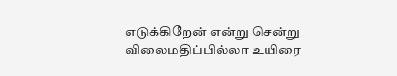எடுக்கிறேன் என்று சென்று விலைமதிப்பில்லா உயிரை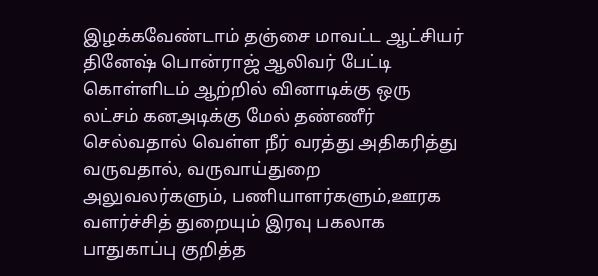இழக்கவேண்டாம் தஞ்சை மாவட்ட ஆட்சியர் தினேஷ் பொன்ராஜ் ஆலிவர் பேட்டி
கொள்ளிடம் ஆற்றில் வினாடிக்கு ஒரு லட்சம் கனஅடிக்கு மேல் தண்ணீர் செல்வதால் வெள்ள நீர் வரத்து அதிகரித்து வருவதால், வருவாய்துறை அலுவலர்களும், பணியாளர்களும்,ஊரக வளர்ச்சித் துறையும் இரவு பகலாக பாதுகாப்பு குறித்த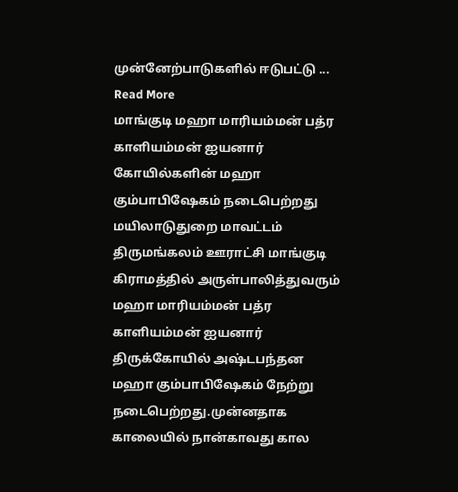முன்னேற்பாடுகளில் ஈடுபட்டு ... Read More
மாங்குடி மஹா மாரியம்மன் பத்ர காளியம்மன் ஐயனார் கோயில்களின் மஹா கும்பாபிஷேகம் நடைபெற்றது
மயிலாடுதுறை மாவட்டம் திருமங்கலம் ஊராட்சி மாங்குடி கிராமத்தில் அருள்பாலித்துவரும் மஹா மாரியம்மன் பத்ர காளியம்மன் ஐயனார் திருக்கோயில் அஷ்டபந்தன மஹா கும்பாபிஷேகம் நேற்று நடைபெற்றது.முன்னதாக காலையில் நான்காவது கால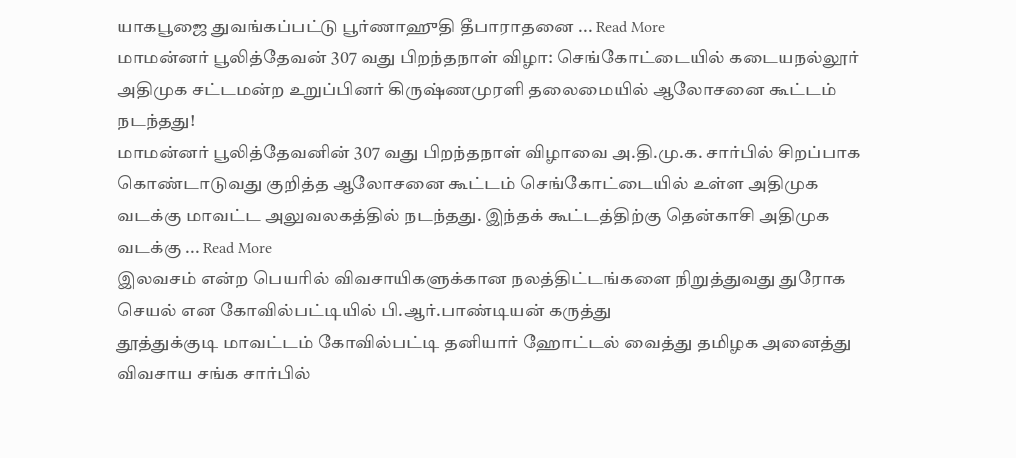யாகபூஜை துவங்கப்பட்டு பூர்ணாஹுதி தீபாராதனை ... Read More
மாமன்னர் பூலித்தேவன் 307 வது பிறந்தநாள் விழா: செங்கோட்டையில் கடையநல்லூர் அதிமுக சட்டமன்ற உறுப்பினர் கிருஷ்ணமுரளி தலைமையில் ஆலோசனை கூட்டம் நடந்தது!
மாமன்னர் பூலித்தேவனின் 307 வது பிறந்தநாள் விழாவை அ.தி.மு.க. சார்பில் சிறப்பாக கொண்டாடுவது குறித்த ஆலோசனை கூட்டம் செங்கோட்டையில் உள்ள அதிமுக வடக்கு மாவட்ட அலுவலகத்தில் நடந்தது. இந்தக் கூட்டத்திற்கு தென்காசி அதிமுக வடக்கு ... Read More
இலவசம் என்ற பெயரில் விவசாயிகளுக்கான நலத்திட்டங்களை நிறுத்துவது துரோக செயல் என கோவில்பட்டியில் பி.ஆர்.பாண்டியன் கருத்து
தூத்துக்குடி மாவட்டம் கோவில்பட்டி தனியார் ஹோட்டல் வைத்து தமிழக அனைத்து விவசாய சங்க சார்பில்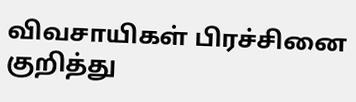விவசாயிகள் பிரச்சினை குறித்து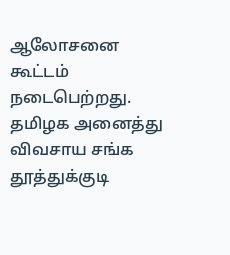ஆலோசனை கூட்டம் நடைபெற்றது. தமிழக அனைத்து விவசாய சங்க தூத்துக்குடி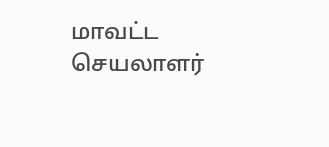மாவட்ட செயலாளர்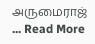அருமைராஜ் ... Read More